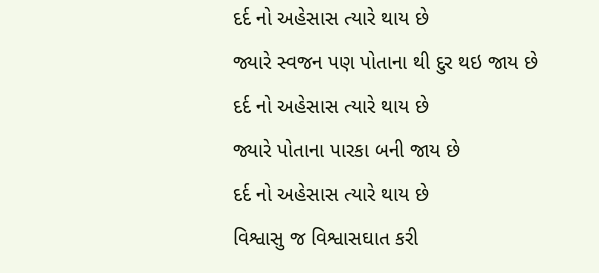દર્દ નો અહેસાસ ત્યારે થાય છે
જ્યારે સ્વજન પણ પોતાના થી દુર થઇ જાય છે
દર્દ નો અહેસાસ ત્યારે થાય છે
જ્યારે પોતાના પારકા બની જાય છે
દર્દ નો અહેસાસ ત્યારે થાય છે
વિશ્વાસુ જ વિશ્વાસઘાત કરી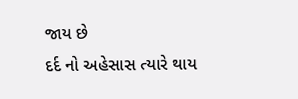જાય છે
દર્દ નો અહેસાસ ત્યારે થાય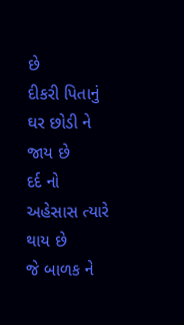છે
દીકરી પિતાનું ઘર છોડી ને જાય છે
દર્દ નો અહેસાસ ત્યારે થાય છે
જે બાળક ને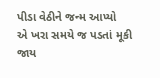પીડા વેઠીને જન્મ આપ્યો
એ ખરા સમયે જ પડતાં મૂકી જાય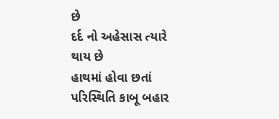છે
દર્દ નો અહેસાસ ત્યારે થાય છે
હાથમાં હોવા છતાં પરિસ્થિતિ કાબૂ બહાર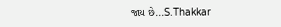જાય છે...S.Thakkar